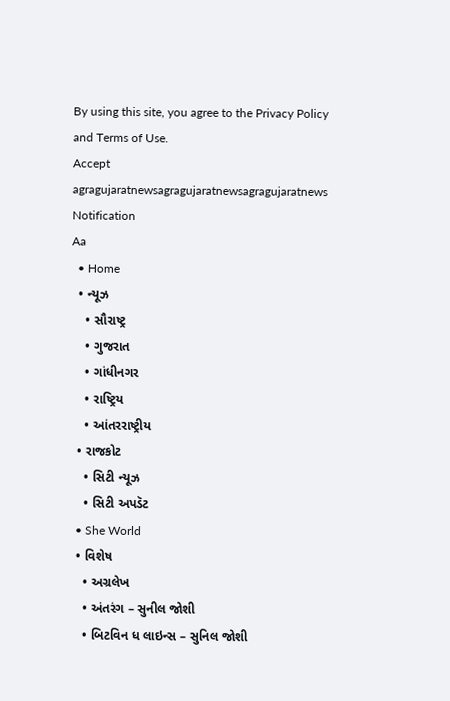By using this site, you agree to the Privacy Policy and Terms of Use.
Accept
agragujaratnewsagragujaratnewsagragujaratnews
Notification
Aa
  • Home
  • ન્યૂઝ
    • સૌરાષ્ટ્ર
    • ગુજરાત
    • ગાંધીનગર
    • રાષ્ટ્રિય
    • આંતરરાષ્ટ્રીય
  • રાજકોટ
    • સિટી ન્યૂઝ
    • સિટી અપડૅટ
  • She World
  • વિશેષ
    • અગ્રલેખ
    • અંતરંગ – સુનીલ જોશી
    • બિટવિન ધ લાઇન્સ – સુનિલ જોશી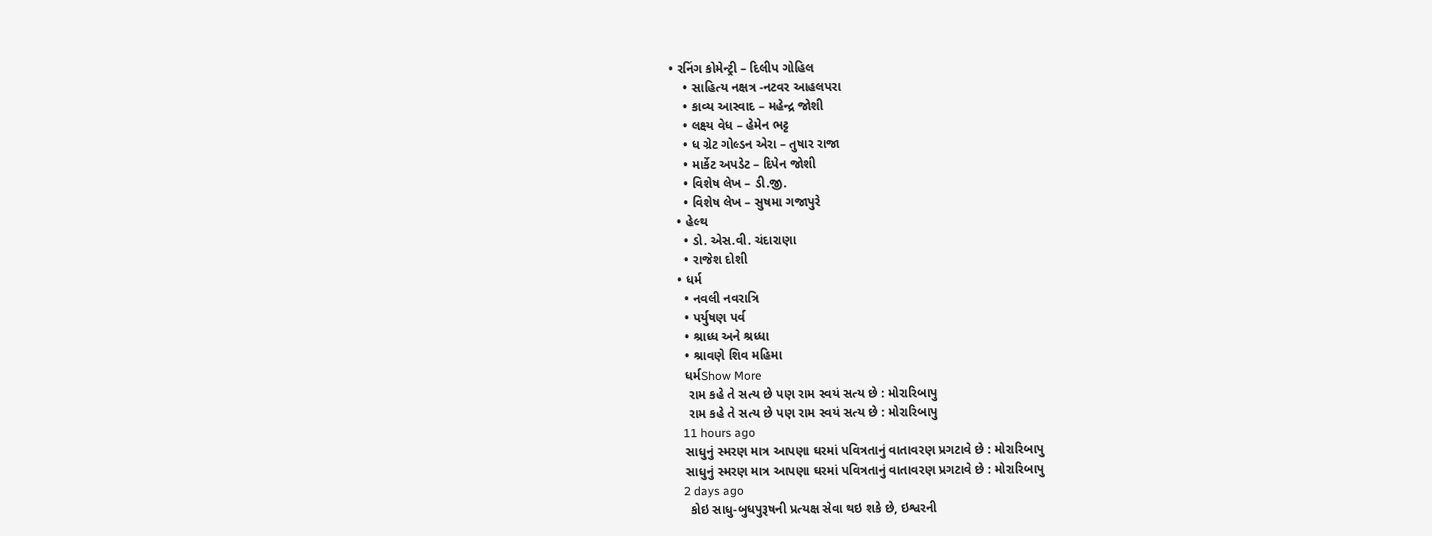• રનિંગ કોમેન્ટ્રી – દિલીપ ગોહિલ
    • સાહિત્ય નક્ષત્ર -નટવર આહલપરા
    • કાવ્ય આસ્વાદ – મહેન્દ્ર જોશી
    • લક્ષ્ય વેધ – હેમેન ભટ્ટ
    • ધ ગ્રેટ ગોલ્ડન એરા – તુષાર રાજા
    • માર્કેટ અપડેટ – દિપેન જોશી
    • વિશેષ લેખ – ડી.જી.
    • વિશેષ લેખ – સુષમા ગજાપુરે
  • હેલ્થ
    • ડો. એસ.વી. ચંદારાણા
    • રાજેશ દોશી
  • ધર્મ
    • નવલી નવરાત્રિ
    • પર્યુષણ પર્વ
    • શ્રાધ્ધ અને શ્રધ્ધા
    • શ્રાવણે શિવ મહિમા
    ધર્મShow More
     રામ કહે તે સત્ય છે પણ રામ સ્વયં સત્ય છે : મોરારિબાપુ
     રામ કહે તે સત્ય છે પણ રામ સ્વયં સત્ય છે : મોરારિબાપુ
    11 hours ago
    સાધુનું સ્મરણ માત્ર આપણા ઘરમાં પવિત્રતાનું વાતાવરણ પ્રગટાવે છે : મોરારિબાપુ
    સાધુનું સ્મરણ માત્ર આપણા ઘરમાં પવિત્રતાનું વાતાવરણ પ્રગટાવે છે : મોરારિબાપુ
    2 days ago
     કોઇ સાધુ-બુધપુરૂષની પ્રત્યક્ષ સેવા થઇ શકે છે, ઇશ્વરની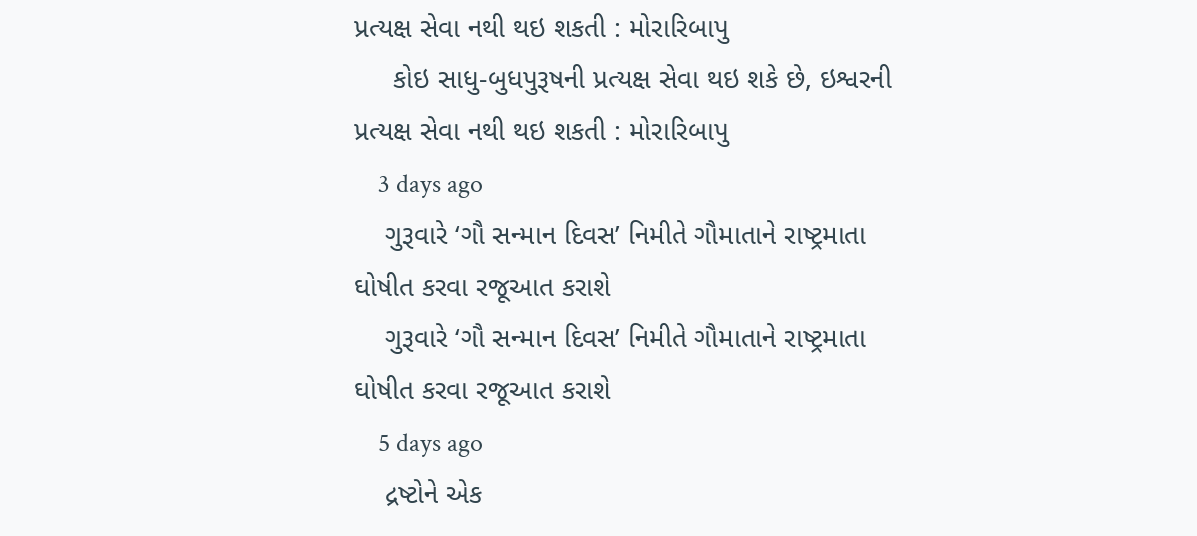પ્રત્યક્ષ સેવા નથી થઇ શકતી : મોરારિબાપુ
     કોઇ સાધુ-બુધપુરૂષની પ્રત્યક્ષ સેવા થઇ શકે છે, ઇશ્વરની પ્રત્યક્ષ સેવા નથી થઇ શકતી : મોરારિબાપુ
    3 days ago
    ગુરૂવારે ‘ગૌ સન્માન દિવસ’ નિમીતે ગૌમાતાને રાષ્ટ્રમાતા ઘોષીત કરવા રજૂઆત કરાશે
    ગુરૂવારે ‘ગૌ સન્માન દિવસ’ નિમીતે ગૌમાતાને રાષ્ટ્રમાતા ઘોષીત કરવા રજૂઆત કરાશે
    5 days ago
    દ્રષ્ટોને એક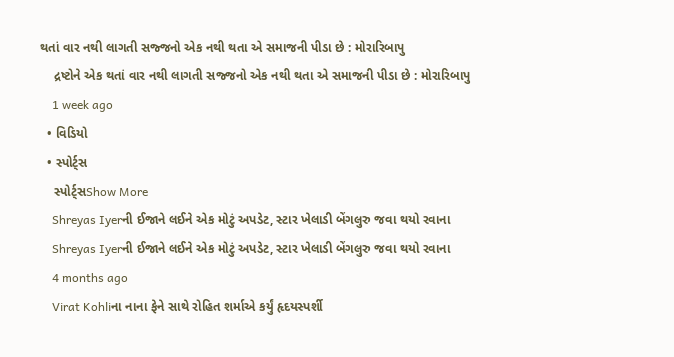થતાં વાર નથી લાગતી સજ્જનો એક નથી થતા એ સમાજની પીડા છે : મોરારિબાપુ
    દ્રષ્ટોને એક થતાં વાર નથી લાગતી સજ્જનો એક નથી થતા એ સમાજની પીડા છે : મોરારિબાપુ
    1 week ago
  • વિડિયો
  • સ્પોર્ટ્સ
    સ્પોર્ટ્સShow More
    Shreyas Iyerની ઈજાને લઈને એક મોટું અપડેટ, સ્ટાર ખેલાડી બેંગલુરુ જવા થયો રવાના
    Shreyas Iyerની ઈજાને લઈને એક મોટું અપડેટ, સ્ટાર ખેલાડી બેંગલુરુ જવા થયો રવાના
    4 months ago
    Virat Kohliના નાના ફેને સાથે રોહિત શર્માએ કર્યું હૃદયસ્પર્શી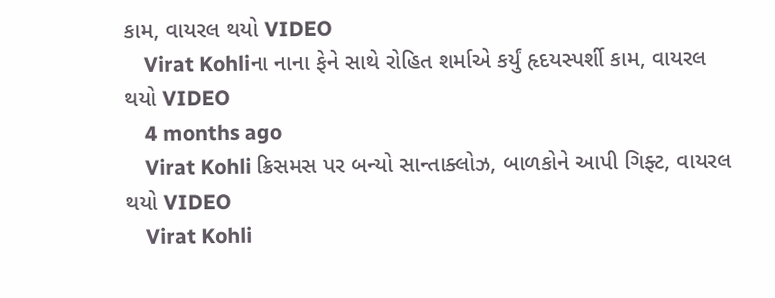કામ, વાયરલ થયો VIDEO
    Virat Kohliના નાના ફેને સાથે રોહિત શર્માએ કર્યું હૃદયસ્પર્શી કામ, વાયરલ થયો VIDEO
    4 months ago
    Virat Kohli ક્રિસમસ પર બન્યો સાન્તાક્લોઝ, બાળકોને આપી ગિફ્ટ, વાયરલ થયો VIDEO
    Virat Kohli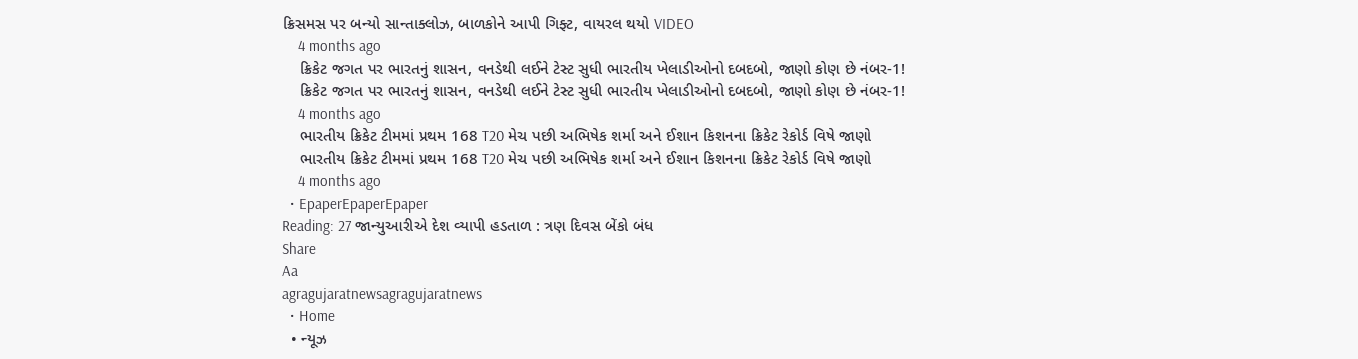ક્રિસમસ પર બન્યો સાન્તાક્લોઝ, બાળકોને આપી ગિફ્ટ, વાયરલ થયો VIDEO
    4 months ago
    ક્રિકેટ જગત પર ભારતનું શાસન, વનડેથી લઈને ટેસ્ટ સુધી ભારતીય ખેલાડીઓનો દબદબો, જાણો કોણ છે નંબર-1!
    ક્રિકેટ જગત પર ભારતનું શાસન, વનડેથી લઈને ટેસ્ટ સુધી ભારતીય ખેલાડીઓનો દબદબો, જાણો કોણ છે નંબર-1!
    4 months ago
    ભારતીય ક્રિકેટ ટીમમાં પ્રથમ 168 T20 મેચ પછી અભિષેક શર્મા અને ઈશાન કિશનના ક્રિકેટ રેકોર્ડ વિષે જાણો
    ભારતીય ક્રિકેટ ટીમમાં પ્રથમ 168 T20 મેચ પછી અભિષેક શર્મા અને ઈશાન કિશનના ક્રિકેટ રેકોર્ડ વિષે જાણો
    4 months ago
  • EpaperEpaperEpaper
Reading: 27 જાન્યુઆરીએ દેશ વ્યાપી હડતાળ : ત્રણ દિવસ બેંકો બંધ
Share
Aa
agragujaratnewsagragujaratnews
  • Home
  • ન્યૂઝ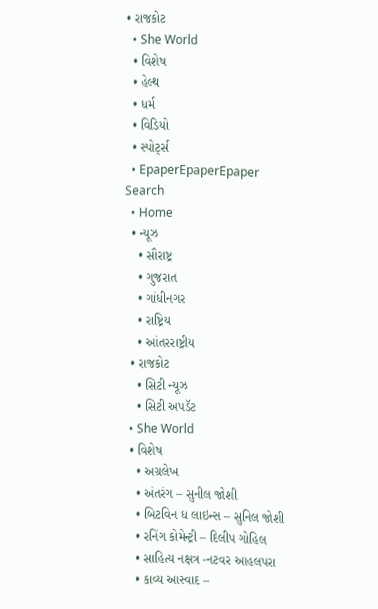• રાજકોટ
  • She World
  • વિશેષ
  • હેલ્થ
  • ધર્મ
  • વિડિયો
  • સ્પોર્ટ્સ
  • EpaperEpaperEpaper
Search
  • Home
  • ન્યૂઝ
    • સૌરાષ્ટ્ર
    • ગુજરાત
    • ગાંધીનગર
    • રાષ્ટ્રિય
    • આંતરરાષ્ટ્રીય
  • રાજકોટ
    • સિટી ન્યૂઝ
    • સિટી અપડૅટ
  • She World
  • વિશેષ
    • અગ્રલેખ
    • અંતરંગ – સુનીલ જોશી
    • બિટવિન ધ લાઇન્સ – સુનિલ જોશી
    • રનિંગ કોમેન્ટ્રી – દિલીપ ગોહિલ
    • સાહિત્ય નક્ષત્ર -નટવર આહલપરા
    • કાવ્ય આસ્વાદ –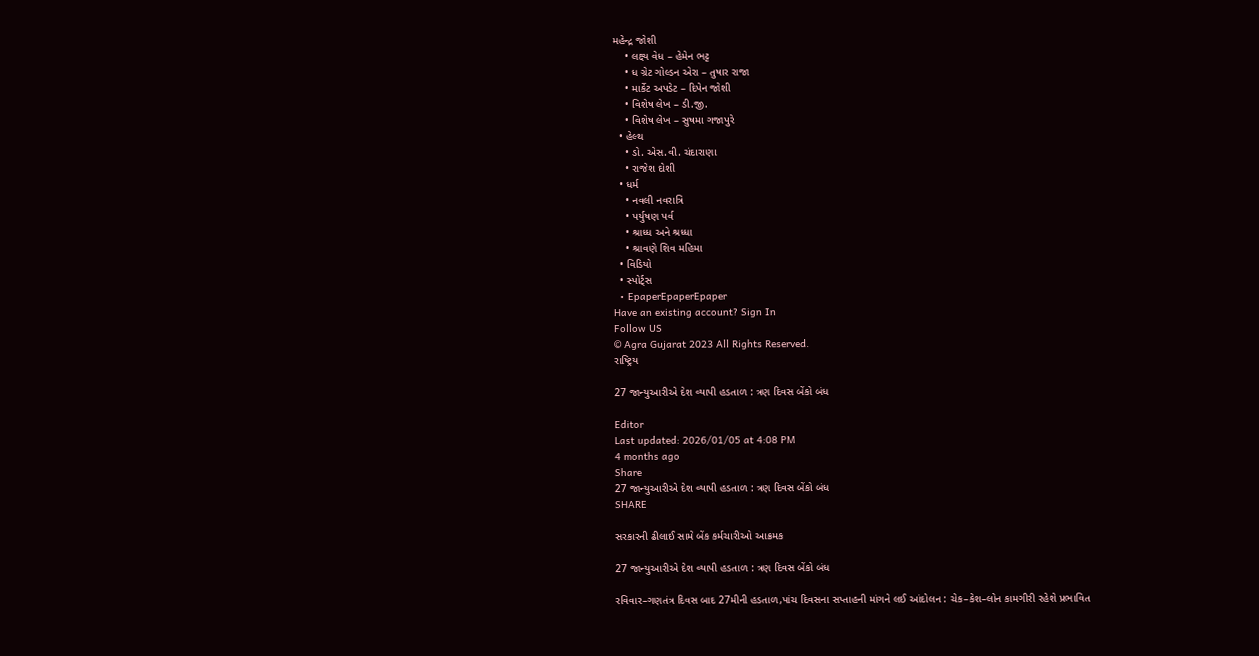મહેન્દ્ર જોશી
    • લક્ષ્ય વેધ – હેમેન ભટ્ટ
    • ધ ગ્રેટ ગોલ્ડન એરા – તુષાર રાજા
    • માર્કેટ અપડેટ – દિપેન જોશી
    • વિશેષ લેખ – ડી.જી.
    • વિશેષ લેખ – સુષમા ગજાપુરે
  • હેલ્થ
    • ડો. એસ.વી. ચંદારાણા
    • રાજેશ દોશી
  • ધર્મ
    • નવલી નવરાત્રિ
    • પર્યુષણ પર્વ
    • શ્રાધ્ધ અને શ્રધ્ધા
    • શ્રાવણે શિવ મહિમા
  • વિડિયો
  • સ્પોર્ટ્સ
  • EpaperEpaperEpaper
Have an existing account? Sign In
Follow US
© Agra Gujarat 2023 All Rights Reserved.
રાષ્ટ્રિય

27 જાન્યુઆરીએ દેશ વ્યાપી હડતાળ : ત્રણ દિવસ બેંકો બંધ

Editor
Last updated: 2026/01/05 at 4:08 PM
4 months ago
Share
27 જાન્યુઆરીએ દેશ વ્યાપી હડતાળ : ત્રણ દિવસ બેંકો બંધ
SHARE

સરકારની ઢીલાઈ સામે બેંક કર્મચારીઓ આક્રમક

27 જાન્યુઆરીએ દેશ વ્યાપી હડતાળ : ત્રણ દિવસ બેંકો બંધ

રવિવાર–ગણતંત્ર દિવસ બાદ 27મીની હડતાળ,પાંચ દિવસના સપ્તાહની માંગને લઈ આંદોલન : ચેક–કેશ–લોન કામગીરી રહેશે પ્રભાવિત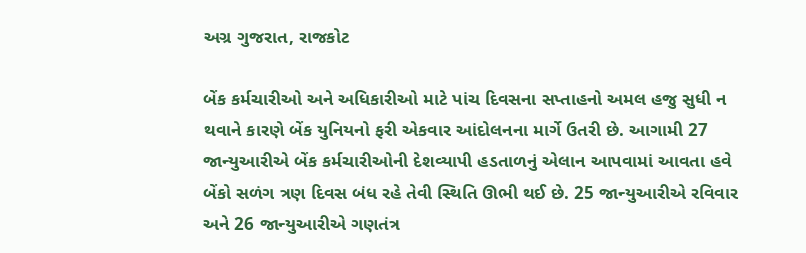અગ્ર ગુજરાત, રાજકોટ

બેંક કર્મચારીઓ અને અધિકારીઓ માટે પાંચ દિવસના સપ્તાહનો અમલ હજુ સુધી ન થવાને કારણે બેંક યુનિયનો ફરી એકવાર આંદોલનના માર્ગે ઉતરી છે. આગામી 27 જાન્યુઆરીએ બેંક કર્મચારીઓની દેશવ્યાપી હડતાળનું એલાન આપવામાં આવતા હવે બેંકો સળંગ ત્રણ દિવસ બંધ રહે તેવી સ્થિતિ ઊભી થઈ છે. 25 જાન્યુઆરીએ રવિવાર અને 26 જાન્યુઆરીએ ગણતંત્ર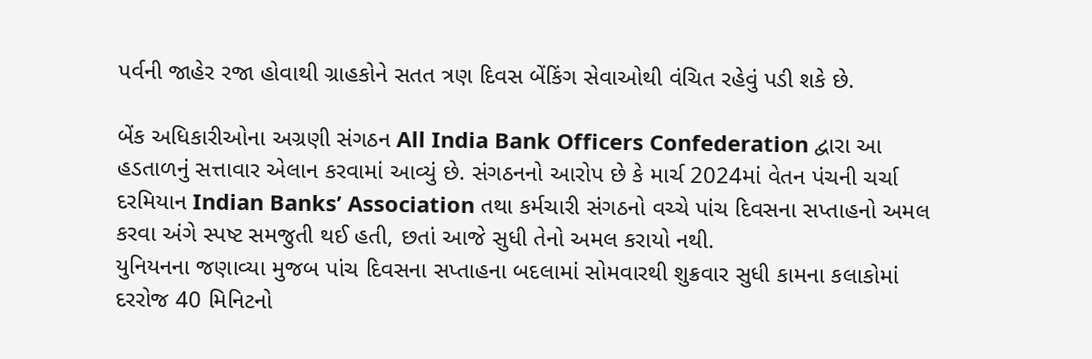પર્વની જાહેર રજા હોવાથી ગ્રાહકોને સતત ત્રણ દિવસ બેંકિંગ સેવાઓથી વંચિત રહેવું પડી શકે છે.

બેંક અધિકારીઓના અગ્રણી સંગઠન All India Bank Officers Confederation દ્વારા આ હડતાળનું સત્તાવાર એલાન કરવામાં આવ્યું છે. સંગઠનનો આરોપ છે કે માર્ચ 2024માં વેતન પંચની ચર્ચા દરમિયાન Indian Banks’ Association તથા કર્મચારી સંગઠનો વચ્ચે પાંચ દિવસના સપ્તાહનો અમલ કરવા અંગે સ્પષ્ટ સમજુતી થઈ હતી, છતાં આજે સુધી તેનો અમલ કરાયો નથી.
યુનિયનના જણાવ્યા મુજબ પાંચ દિવસના સપ્તાહના બદલામાં સોમવારથી શુક્રવાર સુધી કામના કલાકોમાં દરરોજ 40 મિનિટનો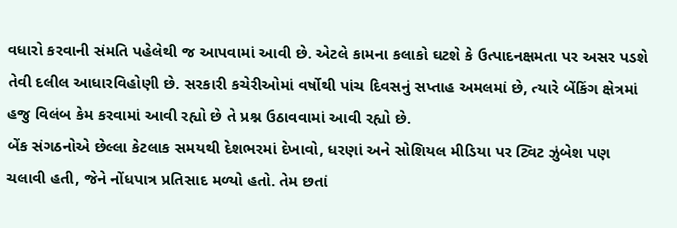વધારો કરવાની સંમતિ પહેલેથી જ આપવામાં આવી છે. એટલે કામના કલાકો ઘટશે કે ઉત્પાદનક્ષમતા પર અસર પડશે તેવી દલીલ આધારવિહોણી છે. સરકારી કચેરીઓમાં વર્ષોથી પાંચ દિવસનું સપ્તાહ અમલમાં છે, ત્યારે બેંકિંગ ક્ષેત્રમાં હજુ વિલંબ કેમ કરવામાં આવી રહ્યો છે તે પ્રશ્ન ઉઠાવવામાં આવી રહ્યો છે.
બેંક સંગઠનોએ છેલ્લા કેટલાક સમયથી દેશભરમાં દેખાવો, ધરણાં અને સોશિયલ મીડિયા પર ટ્વિટ ઝુંબેશ પણ ચલાવી હતી, જેને નોંધપાત્ર પ્રતિસાદ મળ્યો હતો. તેમ છતાં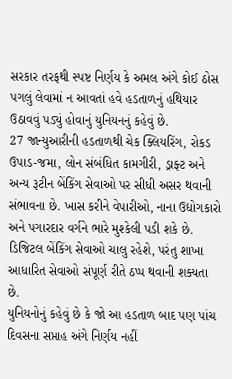સરકાર તરફથી સ્પષ્ટ નિર્ણય કે અમલ અંગે કોઈ ઠોસ પગલું લેવામાં ન આવતાં હવે હડતાળનું હથિયાર ઉઠાવવું પડ્યું હોવાનું યુનિયનનું કહેવું છે.
27 જાન્યુઆરીની હડતાળથી ચેક ક્લિયરિંગ, રોકડ ઉપાડ-જમા, લોન સંબંધિત કામગીરી, ડ્રાફ્ટ અને અન્ય રૂટીન બેંકિંગ સેવાઓ પર સીધી અસર થવાની સંભાવના છે. ખાસ કરીને વેપારીઓ, નાના ઉદ્યોગકારો અને પગારદાર વર્ગને ભારે મુશ્કેલી પડી શકે છે. ડિજિટલ બેંકિંગ સેવાઓ ચાલુ રહેશે, પરંતુ શાખા આધારિત સેવાઓ સંપૂર્ણ રીતે ઠપ્પ થવાની શક્યતા છે.
યુનિયનોનું કહેવું છે કે જો આ હડતાળ બાદ પણ પાંચ દિવસના સપ્તાહ અંગે નિર્ણય નહીં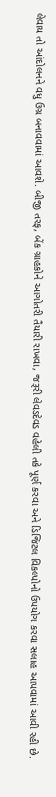લેવાય તો આંદોલનને વધુ ઉગ્ર બનાવવામાં આવશે. બીજી તરફ, બેંક ગ્રાહકોને આગોતરી તૈયારી રાખવા, જરૂરી લેવડદેવડ વહેલી તકે પૂર્ણ કરવા અને ડિજિટલ વિકલ્પોનો ઉપયોગ કરવા સલાહ આપવામાં આવી રહી છે.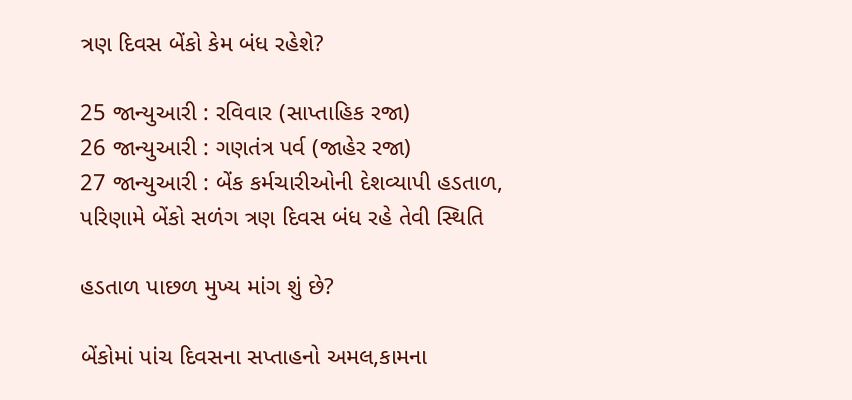ત્રણ દિવસ બેંકો કેમ બંધ રહેશે?

25 જાન્યુઆરી : રવિવાર (સાપ્તાહિક રજા)
26 જાન્યુઆરી : ગણતંત્ર પર્વ (જાહેર રજા)
27 જાન્યુઆરી : બેંક કર્મચારીઓની દેશવ્યાપી હડતાળ, પરિણામે બેંકો સળંગ ત્રણ દિવસ બંધ રહે તેવી સ્થિતિ

હડતાળ પાછળ મુખ્ય માંગ શું છે?

બેંકોમાં પાંચ દિવસના સપ્તાહનો અમલ,કામના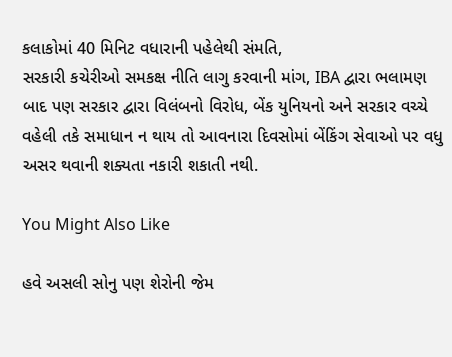કલાકોમાં 40 મિનિટ વધારાની પહેલેથી સંમતિ,
સરકારી કચેરીઓ સમકક્ષ નીતિ લાગુ કરવાની માંગ, IBA દ્વારા ભલામણ બાદ પણ સરકાર દ્વારા વિલંબનો વિરોધ, બેંક યુનિયનો અને સરકાર વચ્ચે વહેલી તકે સમાધાન ન થાય તો આવનારા દિવસોમાં બેંકિંગ સેવાઓ પર વધુ અસર થવાની શક્યતા નકારી શકાતી નથી.

You Might Also Like

હવે અસલી સોનુ પણ શેરોની જેમ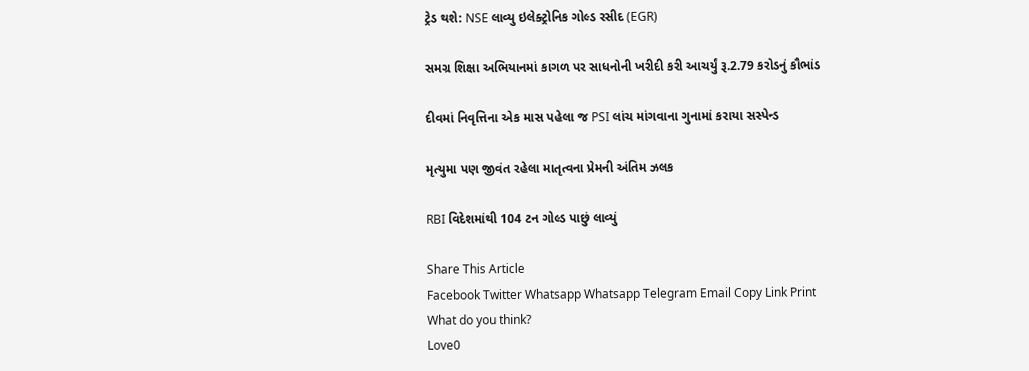ટ્રેડ થશે: NSE લાવ્યુ ઇલેક્ટ્રોનિક ગોલ્ડ રસીદ (EGR)

સમગ્ર શિક્ષા અભિયાનમાં કાગળ પર સાધનોની ખરીદી કરી આચર્યું રૂ.2.79 કરોડનું કૌભાંડ

દીવમાં નિવૃત્તિના એક માસ પહેલા જ PSI લાંચ માંગવાના ગુનામાં કરાયા સસ્પેન્ડ

મૃત્યુમા પણ જીવંત રહેલા માતૃત્વના પ્રેમની અંતિમ ઝલક

RBI વિદેશમાંથી 104 ટન ગોલ્ડ પાછું લાવ્યું

Share This Article
Facebook Twitter Whatsapp Whatsapp Telegram Email Copy Link Print
What do you think?
Love0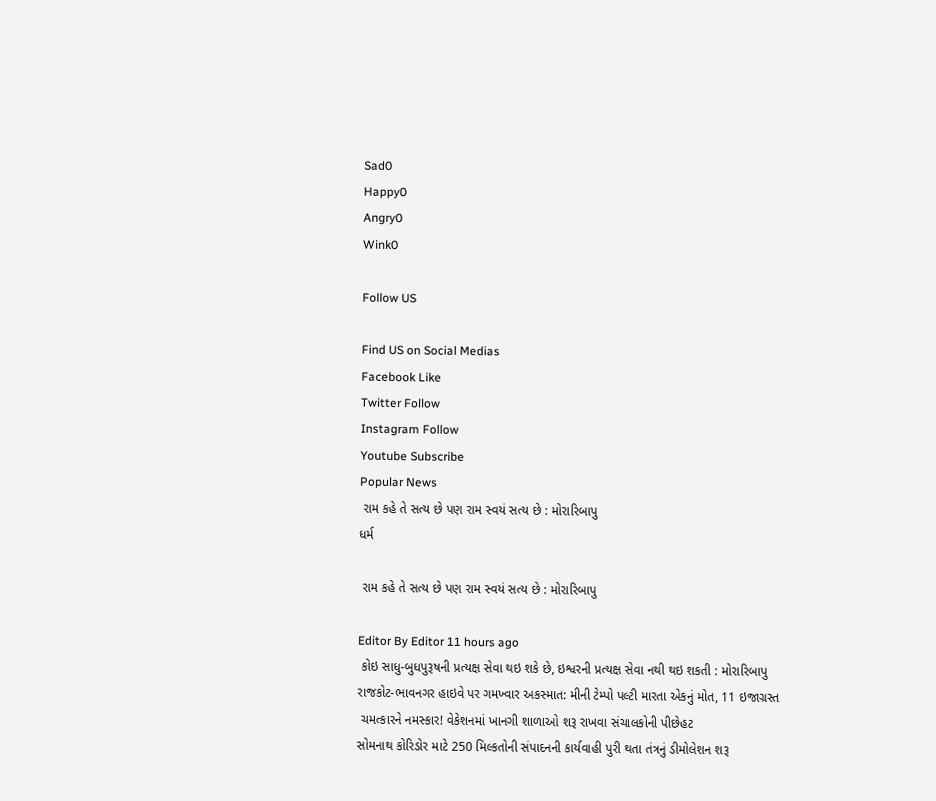Sad0
Happy0
Angry0
Wink0

Follow US

Find US on Social Medias
Facebook Like
Twitter Follow
Instagram Follow
Youtube Subscribe
Popular News
 રામ કહે તે સત્ય છે પણ રામ સ્વયં સત્ય છે : મોરારિબાપુ
ધર્મ

 રામ કહે તે સત્ય છે પણ રામ સ્વયં સત્ય છે : મોરારિબાપુ

Editor By Editor 11 hours ago
 કોઇ સાધુ-બુધપુરૂષની પ્રત્યક્ષ સેવા થઇ શકે છે, ઇશ્વરની પ્રત્યક્ષ સેવા નથી થઇ શકતી : મોરારિબાપુ
રાજકોટ-ભાવનગર હાઇવે પર ગમખ્વાર અકસ્માત: મીની ટેમ્પો પલ્ટી મારતા એકનું મોત, 11 ઇજાગ્રસ્ત
 ચમત્કારને નમસ્કાર! વેકેશનમાં ખાનગી શાળાઓ શરૂ રાખવા સંચાલકોની પીછેહટ
સોમનાથ કોરિડોર માટે 250 મિલ્કતોની સંપાદનની કાર્યવાહી પુરી થતા તંત્રનું ડીમોલેશન શરૂ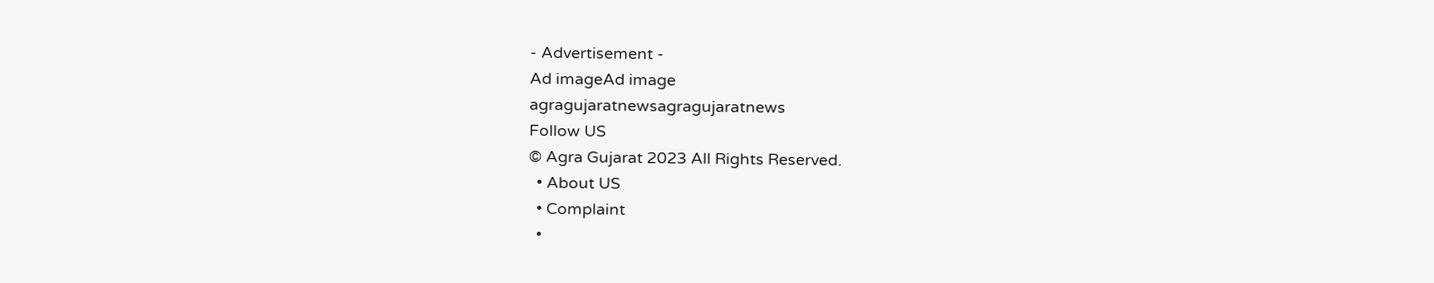- Advertisement -
Ad imageAd image
agragujaratnewsagragujaratnews
Follow US
© Agra Gujarat 2023 All Rights Reserved.
  • About US
  • Complaint
  •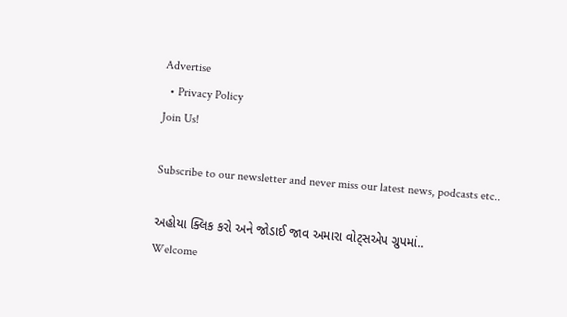Advertise
  • Privacy Policy
Join Us!

Subscribe to our newsletter and never miss our latest news, podcasts etc..

અહોયા ક્લિક કરો અને જોડાઈ જાવ અમારા વોટ્સએપ ગ્રુપમાં..
Welcome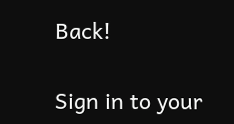Back!

Sign in to your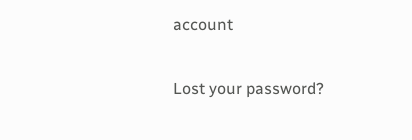account

Lost your password?